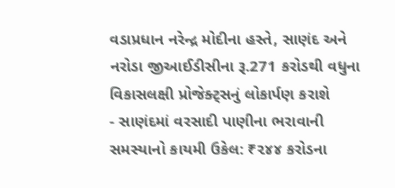વડાપ્રધાન નરેન્દ્ર મોદીના હસ્તે, સાણંદ અને નરોડા જીઆઈડીસીના રૂ.271 કરોડથી વધુના વિકાસલક્ષી પ્રોજેક્ટ્સનું લોકાર્પણ કરાશે
- સાણંદમાં વરસાદી પાણીના ભરાવાની સમસ્યાનો કાયમી ઉકેલ: ₹૨૪૪ કરોડના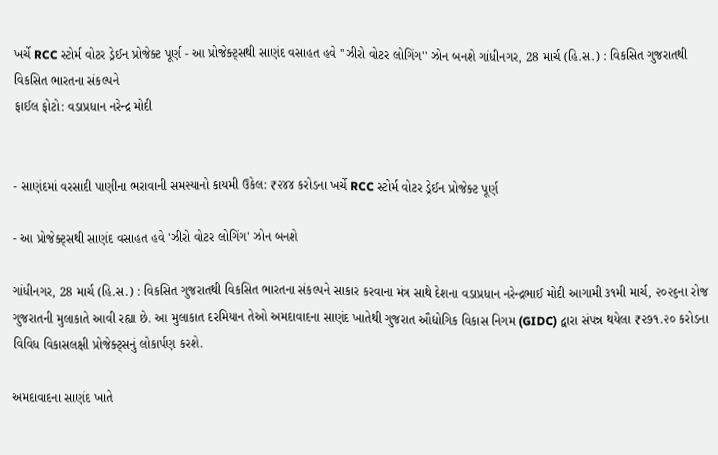ખર્ચે RCC સ્ટોર્મ વોટર ડ્રેઈન પ્રોજેક્ટ પૂર્ણ - આ પ્રોજેક્ટ્સથી સાણંદ વસાહત હવે ''ઝીરો વોટર લોગિંગ'' ઝોન બનશે ગાંધીનગર, 28 માર્ચ (હિ.સ.) : વિકસિત ગુજરાતથી વિકસિત ભારતના સંકલ્પને
ફાઈલ ફોટો: વડાપ્રધાન નરેન્દ્ર મોદી


- સાણંદમાં વરસાદી પાણીના ભરાવાની સમસ્યાનો કાયમી ઉકેલ: ₹૨૪૪ કરોડના ખર્ચે RCC સ્ટોર્મ વોટર ડ્રેઈન પ્રોજેક્ટ પૂર્ણ

- આ પ્રોજેક્ટ્સથી સાણંદ વસાહત હવે 'ઝીરો વોટર લોગિંગ' ઝોન બનશે

ગાંધીનગર, 28 માર્ચ (હિ.સ.) : વિકસિત ગુજરાતથી વિકસિત ભારતના સંકલ્પને સાકાર કરવાના મંત્ર સાથે દેશના વડાપ્રધાન નરેન્દ્રભાઈ મોદી આગામી ૩૧મી માર્ચ, ૨૦૨૬ના રોજ ગુજરાતની મુલાકાતે આવી રહ્યા છે. આ મુલાકાત દરમિયાન તેઓ અમદાવાદના સાણંદ ખાતેથી ગુજરાત ઔદ્યોગિક વિકાસ નિગમ (GIDC) દ્વારા સંપન્ન થયેલા ₹૨૭૧.૨૦ કરોડના વિવિધ વિકાસલક્ષી પ્રોજેક્ટ્સનું લોકાર્પણ કરશે.

અમદાવાદના સાણંદ ખાતે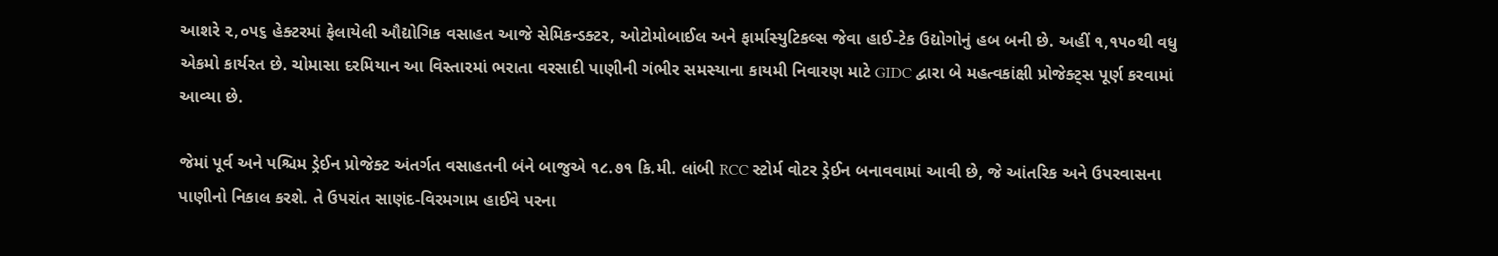આશરે ૨,૦૫૬ હેક્ટરમાં ફેલાયેલી ઔદ્યોગિક વસાહત આજે સેમિકન્ડક્ટર, ઓટોમોબાઈલ અને ફાર્માસ્યુટિકલ્સ જેવા હાઈ-ટેક ઉદ્યોગોનું હબ બની છે. અહીં ૧,૧૫૦થી વધુ એકમો કાર્યરત છે. ચોમાસા દરમિયાન આ વિસ્તારમાં ભરાતા વરસાદી પાણીની ગંભીર સમસ્યાના કાયમી નિવારણ માટે GIDC દ્વારા બે મહત્વકાંક્ષી પ્રોજેક્ટ્સ પૂર્ણ કરવામાં આવ્યા છે.

જેમાં પૂર્વ અને પશ્ચિમ ડ્રેઈન પ્રોજેક્ટ અંતર્ગત વસાહતની બંને બાજુએ ૧૮.૭૧ કિ.મી. લાંબી RCC સ્ટોર્મ વોટર ડ્રેઈન બનાવવામાં આવી છે, જે આંતરિક અને ઉપરવાસના પાણીનો નિકાલ કરશે. તે ઉપરાંત સાણંદ-વિરમગામ હાઈવે પરના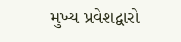મુખ્ય પ્રવેશદ્વારો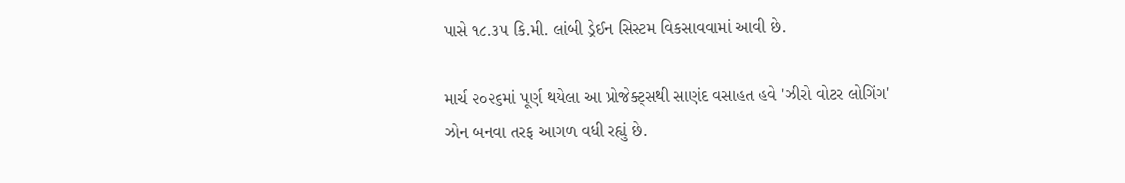પાસે ૧૮.૩૫ કિ.મી. લાંબી ડ્રેઈન સિસ્ટમ વિકસાવવામાં આવી છે.

માર્ચ ૨૦૨૬માં પૂર્ણ થયેલા આ પ્રોજેક્ટ્સથી સાણંદ વસાહત હવે 'ઝીરો વોટર લોગિંગ' ઝોન બનવા તરફ આગળ વધી રહ્યું છે.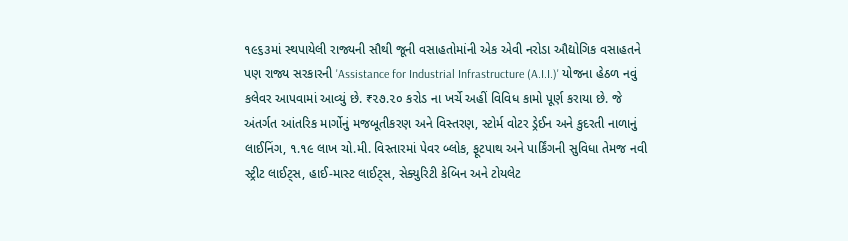૧૯૬૩માં સ્થપાયેલી રાજ્યની સૌથી જૂની વસાહતોમાંની એક એવી નરોડા ઔદ્યોગિક વસાહતને પણ રાજ્ય સરકારની 'Assistance for Industrial Infrastructure (A.I.I.)' યોજના હેઠળ નવું કલેવર આપવામાં આવ્યું છે. ₹૨૭.૨૦ કરોડ ના ખર્ચે અહીં વિવિધ કામો પૂર્ણ કરાયા છે. જે અંતર્ગત આંતરિક માર્ગોનું મજબૂતીકરણ અને વિસ્તરણ, સ્ટોર્મ વોટર ડ્રેઈન અને કુદરતી નાળાનું લાઈનિંગ, ૧.૧૯ લાખ ચો.મી. વિસ્તારમાં પેવર બ્લોક, ફૂટપાથ અને પાર્કિંગની સુવિધા તેમજ નવી સ્ટ્રીટ લાઈટ્સ, હાઈ-માસ્ટ લાઈટ્સ, સેક્યુરિટી કેબિન અને ટોયલેટ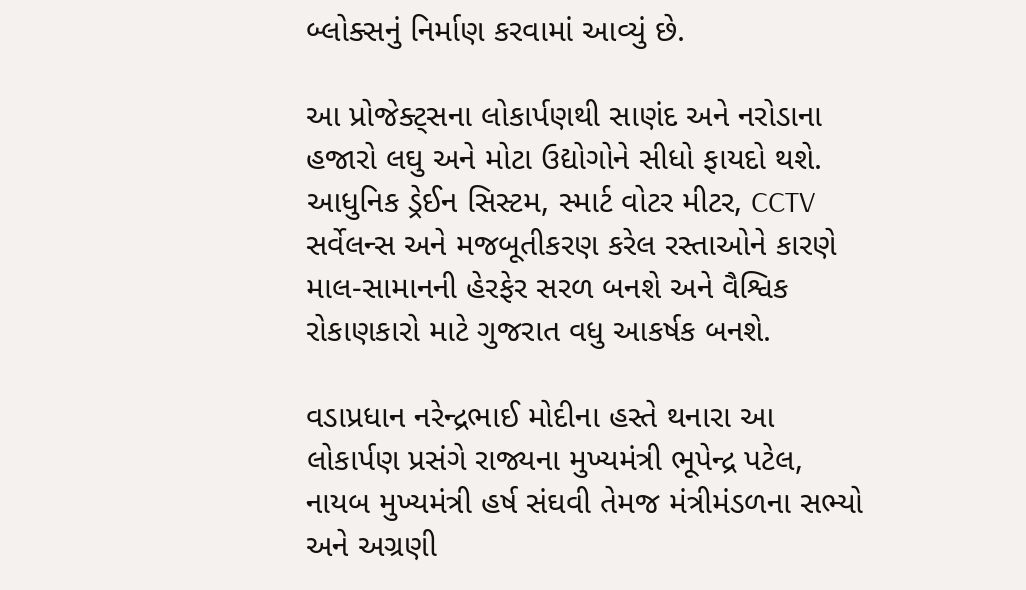બ્લોક્સનું નિર્માણ કરવામાં આવ્યું છે.

આ પ્રોજેક્ટ્સના લોકાર્પણથી સાણંદ અને નરોડાના હજારો લઘુ અને મોટા ઉદ્યોગોને સીધો ફાયદો થશે. આધુનિક ડ્રેઈન સિસ્ટમ, સ્માર્ટ વોટર મીટર, CCTV સર્વેલન્સ અને મજબૂતીકરણ કરેલ રસ્તાઓને કારણે માલ-સામાનની હેરફેર સરળ બનશે અને વૈશ્વિક રોકાણકારો માટે ગુજરાત વધુ આકર્ષક બનશે.

વડાપ્રધાન નરેન્દ્રભાઈ મોદીના હસ્તે થનારા આ લોકાર્પણ પ્રસંગે રાજ્યના મુખ્યમંત્રી ભૂપેન્દ્ર પટેલ, નાયબ મુખ્યમંત્રી હર્ષ સંઘવી તેમજ મંત્રીમંડળના સભ્યો અને અગ્રણી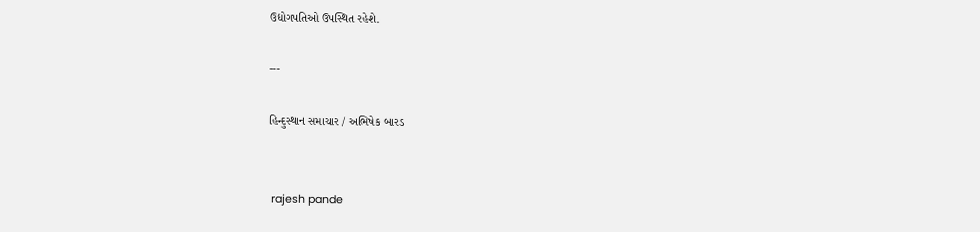ઉદ્યોગપતિઓ ઉપસ્થિત રહેશે.

---

હિન્દુસ્થાન સમાચાર / અભિષેક બારડ


 rajesh pande